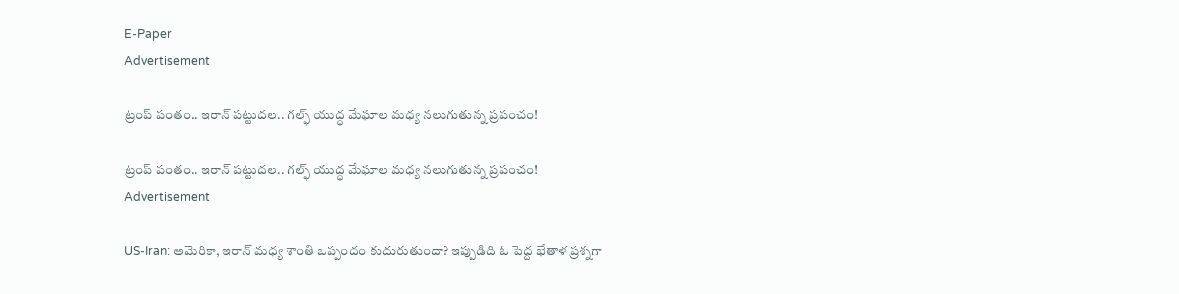E-Paper
Advertisement

ట్రంప్ పంతం.. ఇరాన్ పట్టుదల.. గల్ఫ్ యుద్ధ మేఘాల మధ్య నలుగుతున్న ప్రపంచం!

ట్రంప్ పంతం.. ఇరాన్ పట్టుదల.. గల్ఫ్ యుద్ధ మేఘాల మధ్య నలుగుతున్న ప్రపంచం!
Advertisement

US-Iran: అమెరికా, ఇరాన్ మధ్య శాంతి ఒప్పందం కుదురుతుందా? ఇప్పుడిది ఓ పెద్ద భేతాళ ప్రశ్నగా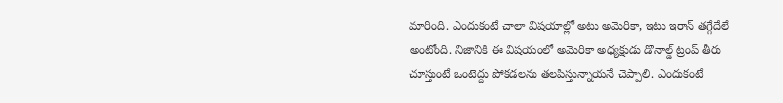మారింది. ఎందుకంటే చాలా విషయాల్లో అటు అమెరికా, ఇటు ఇరాన్ తగ్గేదేలే అంటోంది. నిజానికి ఈ విషయంలో అమెరికా అధ్యక్షుడు డొనాల్డ్ ట్రంప్ తీరు చూస్తుంటే ఒంటెద్దు పోకడలను తలపిస్తున్నాయనే చెప్పాలి. ఎందుకంటే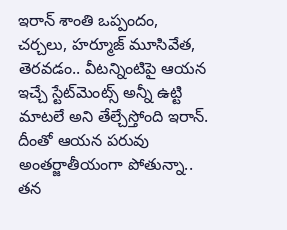ఇరాన్‌ శాంతి ఒప్పందం, చర్చలు, హర్మూజ్‌ మూసివేత, తెరవడం.. వీటన్నింటిపై ఆయన ఇచ్చే స్టేట్‌మెంట్స్‌ అన్నీ ఉట్టి మాటలే అని తేల్చేస్తోంది ఇరాన్. దీంతో ఆయన పరువు అంతర్జాతీయంగా పోతున్నా.. తన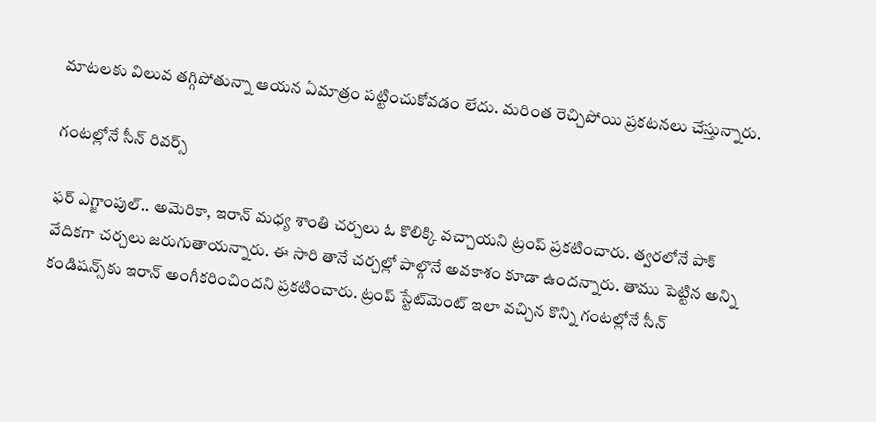మాటలకు విలువ తగ్గిపోతున్నా ఆయన ఏమాత్రం పట్టించుకోవడం లేదు. మరింత రెచ్చిపోయి ప్రకటనలు చేస్తున్నారు.

గంటల్లోనే సీన్ రివర్స్

ఫర్ ఎగ్జాంపుల్.. అమెరికా, ఇరాన్ మధ్య శాంతి చర్చలు ఓ కొలిక్కి వచ్చాయని ట్రంప్ ప్రకటించారు. త్వరలోనే పాక్ వేదికగా చర్చలు జరుగుతాయన్నారు. ఈ సారి తానే చర్చల్లో పాల్గొనే అవకాశం కూడా ఉందన్నారు. తాము పెట్టిన అన్ని కండిషన్స్‌కు ఇరాన్ అంగీకరించిందని ప్రకటించారు. ట్రంప్‌ స్టేట్‌మెంట్‌ ఇలా వచ్చిన కొన్ని గంటల్లోనే సీన్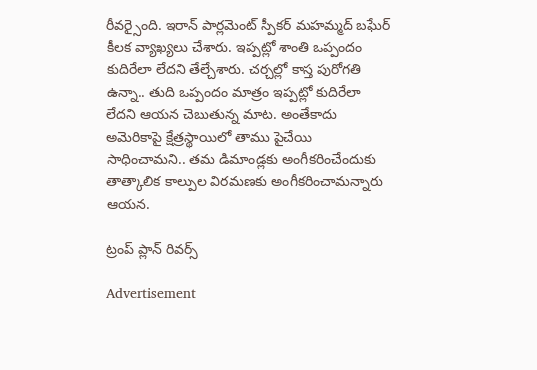రీవర్సైంది. ఇరాన్‌ పార్లమెంట్ స్పీకర్ మహమ్మద్ బఘేర్‌ కీలక వ్యాఖ్యలు చేశారు. ఇప్పట్లో శాంతి ఒప్పందం కుదిరేలా లేదని తేల్చేశారు. చర్చల్లో కాస్త పురోగతి ఉన్నా.. తుది ఒప్పందం మాత్రం ఇప్పట్లో కుదిరేలా లేదని ఆయన చెబుతున్న మాట. అంతేకాదు అమెరికాపై క్షేత్రస్థాయిలో తాము పైచేయి సాధించామని.. తమ డిమాండ్లకు అంగీకరించేందుకు తాత్కాలిక కాల్పుల విరమణకు అంగీకరించామన్నారు ఆయన.

ట్రంప్ ప్లాన్ రివర్స్

Advertisement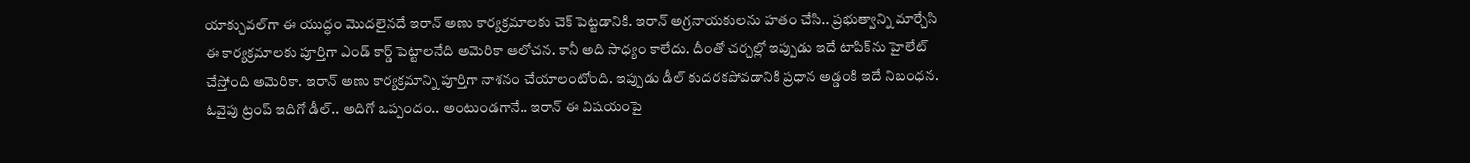యాక్చువల్‌గా ఈ యుద్ధం మొదలైనదే ఇరాన్ అణు కార్యక్రమాలకు చెక్ పెట్టడానికి. ఇరాన్‌ అగ్రనాయకులను హతం చేసి.. ప్రభుత్వాన్ని మార్చేసి ఈ కార్యక్రమాలకు పూర్తిగా ఎండ్ కార్డ్ పెట్టాలనేది అమెరికా ఆలోచన. కానీ అది సాధ్యం కాలేదు. దీంతో చర్చల్లో ఇప్పుడు ఇదే టాపిక్‌ను హైలేట్ చేస్తోంది అమెరికా. ఇరాన్ అణు కార్యక్రమాన్ని పూర్తిగా నాశనం చేయాలంటోంది. ఇప్పుడు డీల్ కుదరకపోవడానికి ప్రధాన అడ్డంకి ఇదే నిబంధన. ఓవైపు ట్రంప్‌ ఇదిగో డీల్.. అదిగో ఒప్పందం.. అంటుండగానే.. ఇరాన్ ఈ విషయంపై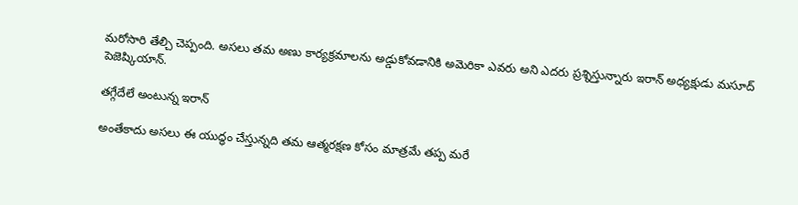మరోసారి తేల్చి చెప్పంది. అసలు తమ అణు కార్యక్రమాలను అడ్డుకోవడానికి అమెరికా ఎవరు అని ఎదరు ప్రశ్నిస్తున్నారు ఇరాన్ అధ్యక్షుడు మసూద్ పెజెష్కియాన్.

తగ్గేదేలే అంటున్న ఇరాన్

అంతేకాదు అసలు ఈ యుద్ధం చేస్తున్నది తమ ఆత్మరక్షణ కోసం మాత్రమే తప్ప మరే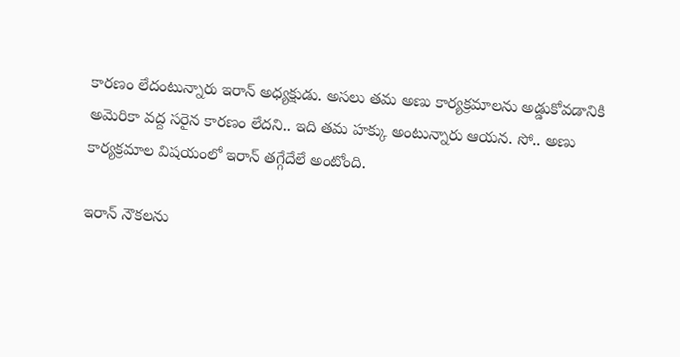కారణం లేదంటున్నారు ఇరాన్ అధ్యక్షుడు. అసలు తమ అణు కార్యక్రమాలను అడ్డుకోవడానికి అమెరికా వద్ద సరైన కారణం లేదని.. ఇది తమ హక్కు అంటున్నారు ఆయన. సో.. అణు కార్యక్రమాల విషయంలో ఇరాన్ తగ్గేదేలే అంటోంది.

ఇరాన్ నౌకలను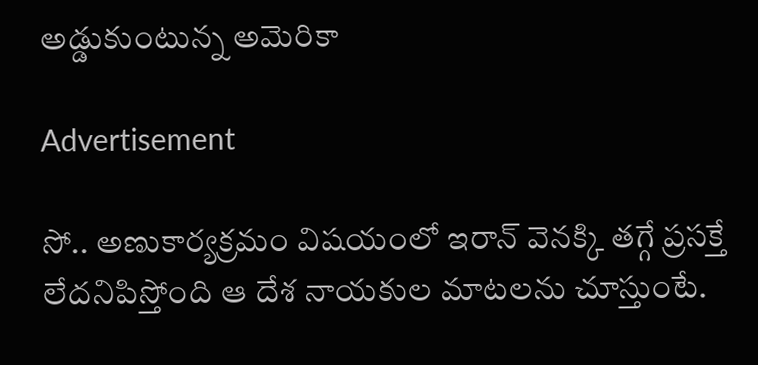అడ్డుకుంటున్న అమెరికా

Advertisement

సో.. అణుకార్యక్రమం విషయంలో ఇరాన్ వెనక్కి తగ్గే ప్రసక్తే లేదనిపిస్తోంది ఆ దేశ నాయకుల మాటలను చూస్తుంటే.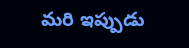మరి ఇప్పుడు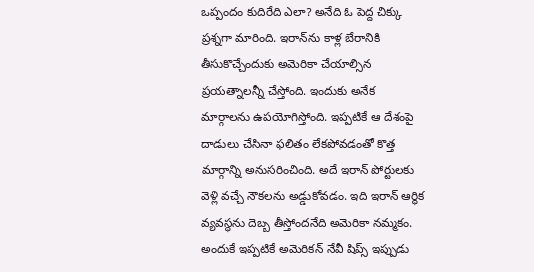ఒప్పందం కుదిరేది ఎలా? అనేది ఓ పెద్ద చిక్కు ప్రశ్నగా మారింది. ఇరాన్‌ను కాళ్ల బేరానికి తీసుకొచ్చేందుకు అమెరికా చేయాల్సిన ప్రయత్నాలన్నీ చేస్తోంది. ఇందుకు అనేక మార్గాలను ఉపయోగిస్తోంది. ఇప్పటికే ఆ దేశంపై దాడులు చేసినా ఫలితం లేకపోవడంతో కొత్త మార్గాన్ని అనుసరించింది. అదే ఇరాన్‌ పోర్టులకు వెళ్లి వచ్చే నౌకలను అడ్డుకోవడం. ఇది ఇరాన్ ఆర్థిక వ్యవస్థను దెబ్బ తీస్తోందనేది అమెరికా నమ్మకం. అందుకే ఇప్పటికే అమెరికన్ నేవీ షిప్స్‌ ఇప్పుడు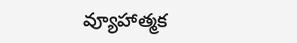వ్యూహాత్మక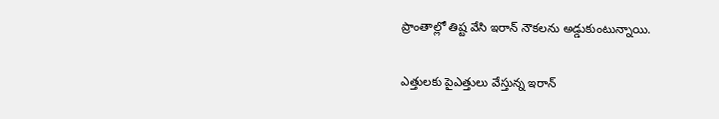ప్రాంతాల్లో తిష్ట వేసి ఇరాన్‌ నౌకలను అడ్డుకుంటున్నాయి.

ఎత్తులకు పైఎత్తులు వేస్తున్న ఇరాన్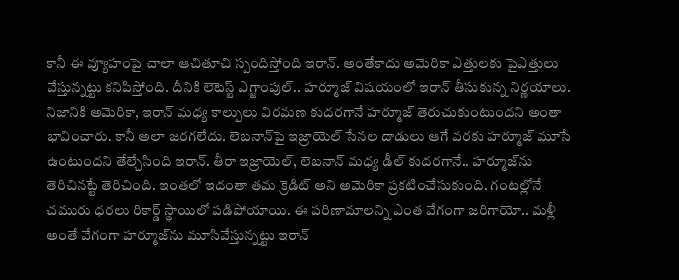కానీ ఈ వ్యూహంపై చాలా ఆచితూచి స్పందిస్తోంది ఇరాన్. అంతేకాదు అమెరికా ఎత్తులకు పైఎత్తులు వేస్తున్నట్టు కనిపిస్తోంది. దీనికి లెటెస్ట్‌ ఎగ్జాంపుల్.. హర్మూజ్‌ విషయంలో ఇరాన్‌ తీసుకున్న నిర్ణయాలు. నిజానికి అమెరికా, ఇరాన్ మధ్య కాల్పులు విరమణ కుదరగానే హర్మూజ్‌ తెరుచుకుంటుందని అంతా భావించారు. కానీ అలా జరగలేదు. లెబనాన్‌పై ఇజ్రాయెల్ సేనల దాడులు ఆగే వరకు హర్మూజ్ మూసే ఉంటుందని తేల్చేసింది ఇరాన్. తీరా ఇజ్రాయెల్, లెబనాన్‌ మధ్య డీల్ కుదరగానే.. హర్మూజ్‌ను తెరిచినట్టే తెరిచింది. ఇంతలో ఇదంతా తమ క్రెడిట్ అని అమెరికా ప్రకటించేసుకుంది. గంటల్లోనే చమురు ధరలు రికార్డ్ స్థాయిలో పడిపోయాయి. ఈ పరిణామాలన్ని ఎంత వేగంగా జరిగాయో.. మళ్లీ అంతే వేగంగా హర్మూజ్‌ను మూసివేస్తున్నట్టు ఇరాన్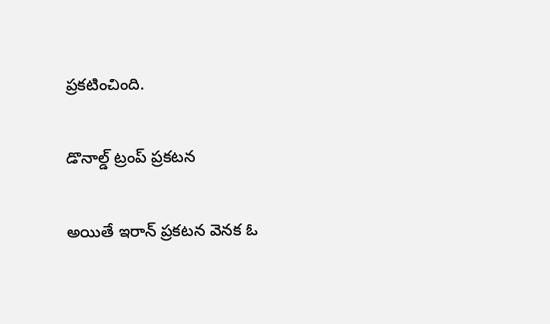ప్రకటించింది.

డొనాల్డ్ ట్రంప్ ప్రకటన

అయితే ఇరాన్ ప్రకటన వెనక ఓ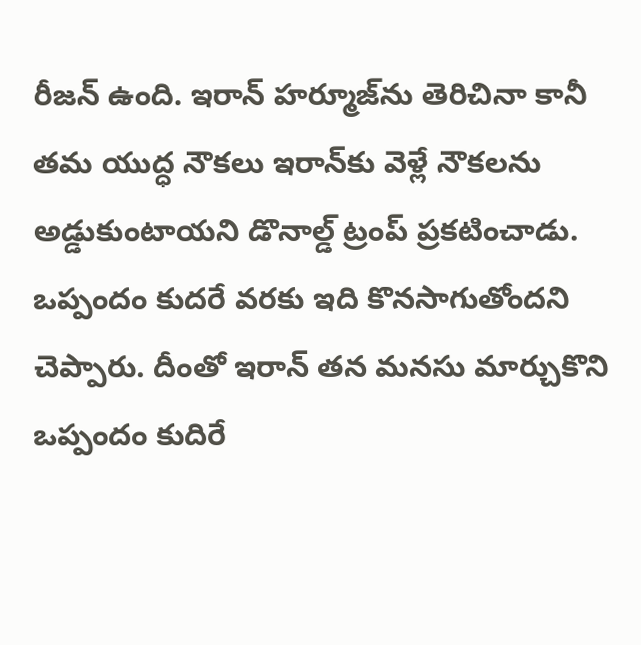రీజన్‌ ఉంది. ఇరాన్‌ హర్మూజ్‌ను తెరిచినా కానీ తమ యుద్ధ నౌకలు ఇరాన్‌కు వెళ్లే నౌకలను అడ్డుకుంటాయని డొనాల్డ్ ట్రంప్ ప్రకటించాడు. ఒప్పందం కుదరే వరకు ఇది కొనసాగుతోందని చెప్పారు. దీంతో ఇరాన్‌ తన మనసు మార్చుకొని ఒప్పందం కుదిరే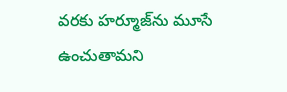వరకు హర్మూజ్‌ను మూసే ఉంచుతామని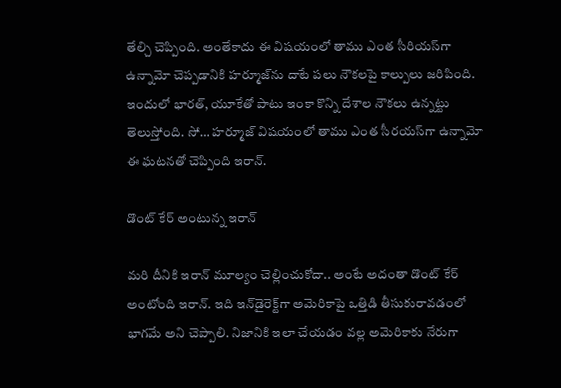తేల్చి చెప్పింది. అంతేకాదు ఈ విషయంలో తాము ఎంత సీరియస్‌గా ఉన్నామో చెప్పడానికి హర్మూజ్‌ను దాటే పలు నౌకలపై కాల్పులు జరిపింది. ఇందులో భారత్, యూకేతో పాటు ఇంకా కొన్ని దేశాల నౌకలు ఉన్నట్టు తెలుస్తోంది. సో… హర్మూజ్ విషయంలో తాము ఎంత సీరయస్‌గా ఉన్నామో ఈ ఘటనతో చెప్పింది ఇరాన్.

డొంట్ కేర్ అంటున్న ఇరాన్

మరి దీనికి ఇరాన్‌ మూల్యం చెల్లించుకోదా.. అంటే అదంతా డొంట్ కేర్ అంటోంది ఇరాన్. ఇది ఇన్‌డైరెక్ట్‌గా అమెరికాపై ఒత్తిడి తీసుకురావడంలో భాగమే అని చెప్పాలి. నిజానికి ఇలా చేయడం వల్ల అమెరికాకు నేరుగా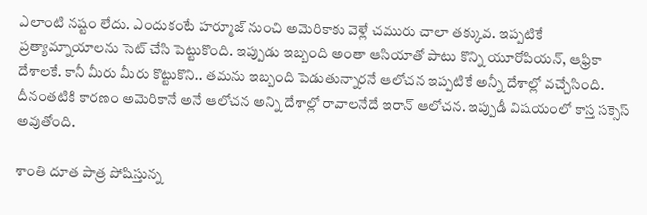ఎలాంటి నష్టం లేదు. ఎందుకంటే హర్మూజ్‌ నుంచి అమెరికాకు వెళ్లే చమురు చాలా తక్కువ. ఇప్పటికే ప్రత్యామ్నాయాలను సెట్ చేసి పెట్టుకొంది. ఇప్పుడు ఇబ్బంది అంతా ఆసియాతో పాటు కొన్ని యూరోపియన్, ఆఫ్రికా దేశాలకే. కానీ మీరు మీరు కొట్టుకొని.. తమను ఇబ్బంది పెడుతున్నారనే ఆలోచన ఇప్పటికే అన్నీ దేశాల్లో వచ్చేసింది. దీనంతటికి కారణం అమెరికానే అనే ఆలోచన అన్ని దేశాల్లో రావాలనేదే ఇరాన్ ఆలోచన. ఇప్పుడీ విషయంలో కాస్త సక్సెస్ అవుతోంది.

శాంతి దూత పాత్ర పోషిస్తున్న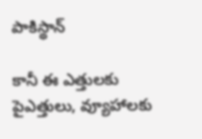పాకిస్థాన్

కానీ ఈ ఎత్తులకు పైఎత్తులు, వ్యూహాలకు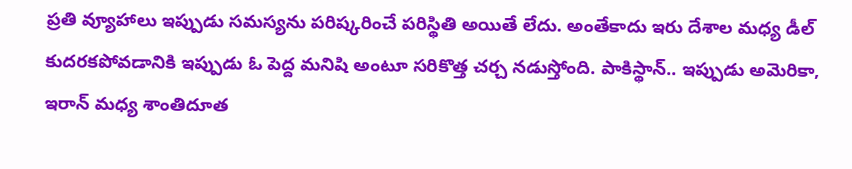ప్రతి వ్యూహాలు ఇప్పుడు సమస్యను పరిష్కరించే పరిస్థితి అయితే లేదు. అంతేకాదు ఇరు దేశాల మధ్య డీల్ కుదరకపోవడానికి ఇప్పుడు ఓ పెద్ద మనిషి అంటూ సరికొత్త చర్చ నడుస్తోంది. పాకిస్థాన్.. ఇప్పుడు అమెరికా, ఇరాన్ మధ్య శాంతిదూత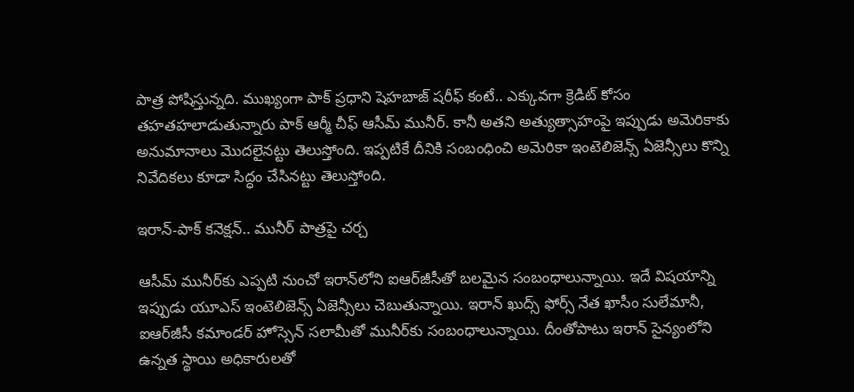పాత్ర పోషిస్తున్నది. ముఖ్యంగా పాక్ ప్రధాని షెహబాజ్ షరీఫ్‌ కంటే.. ఎక్కువగా క్రెడిట్‌ కోసం తహతహలాడుతున్నారు పాక్ ఆర్మీ చీఫ్ ఆసీమ్ మునీర్. కానీ అతని అత్యుత్సాహంపై ఇప్పుడు అమెరికాకు అనుమానాలు మొదలైనట్టు తెలుస్తోంది. ఇప్పటికే దీనికి సంబంధించి అమెరికా ఇంటెలిజెన్స్ ఏజెన్సీలు కొన్ని నివేదికలు కూడా సిద్ధం చేసినట్టు తెలుస్తోంది.

ఇరాన్-పాక్ కనెక్షన్.. మునీర్ పాత్రపై చర్చ

ఆసీమ్‌ మునీర్‌కు ఎప్పటి నుంచో ఇరాన్‌లోని ఐఆర్‌జీసీతో బలమైన సంబంధాలున్నాయి. ఇదే విషయాన్ని ఇప్పుడు యూఎస్ ఇంటెలిజెన్స్ ఏజెన్సీలు చెబుతున్నాయి. ఇరాన్ ఖుద్స్‌ ఫోర్స్‌ నేత ఖాసీం సులేమానీ, ఐఆర్‌జీసీ కమాండర్‌ హోస్సెన్‌ సలామీతో మునీర్‌కు సంబంధాలున్నాయి. దీంతోపాటు ఇరాన్‌ సైన్యంలోని ఉన్నత స్థాయి అధికారులతో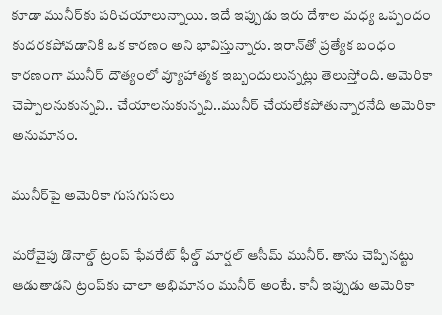కూడా మునీర్‌కు పరిచయాలున్నాయి. ఇదే ఇప్పుడు ఇరు దేశాల మధ్య ఒప్పందం కుదరకపోవడానికి ఒక కారణం అని భావిస్తున్నారు. ఇరాన్‌తో ప్రత్యేక బంధం కారణంగా మునీర్‌ దౌత్యంలో వ్యూహాత్మక ఇబ్బందులున్నట్లు తెలుస్తోంది. అమెరికా చెప్పాలనుకున్నవి.. చేయాలనుకున్నవి..మునీర్‌ చేయలేకపోతున్నారనేది అమెరికా అనుమానం.

మునీర్‌పై అమెరికా గుసగుసలు

మరోవైపు డొనాల్డ్ ట్రంప్ ఫేవరేట్ ఫీల్డ్‌ మార్షల్ ఆసీమ్ మునీర్. తాను చెప్పినట్టు ఆడుతాడని ట్రంప్‌కు చాలా అభిమానం మునీర్ అంటే. కానీ ఇప్పుడు అమెరికా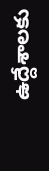ఉద్దేశాలకు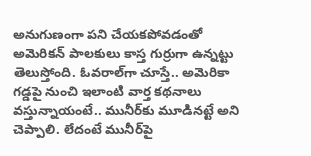అనుగుణంగా పని చేయకపోవడంతో అమెరికన్ పాలకులు కాస్త గుర్రుగా ఉన్నట్టు తెలుస్తోంది. ఓవరాల్‌గా చూస్తే.. అమెరికా గడ్డపై నుంచి ఇలాంటి వార్త కథనాలు వస్తున్నాయంటే.. మునీర్‌కు మూడినట్టే అని చెప్పాలి. లేదంటే మునీర్‌పై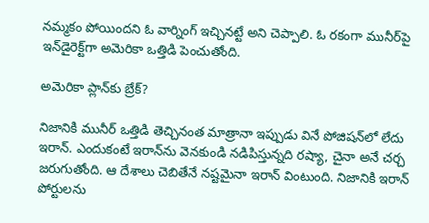నమ్మకం పోయిందని ఓ వార్నింగ్ ఇచ్చినట్టే అని చెప్పాలి. ఓ రకంగా మునీర్‌పై ఇన్‌డైరెక్ట్‌గా అమెరికా ఒత్తిడి పెంచుతోంది.

అమెరికా ప్లాన్‌కు బ్రేక్?

నిజానికి మునీర్‌ ఒత్తిడి తెచ్చినంత మాత్రానా ఇప్పుడు వినే పోజిషన్‌లో లేదు ఇరాన్. ఎందుకంటే ఇరాన్‌ను వెనకుండి నడిపిస్తున్నది రష్యా, చైనా అనే చర్చ జరుగుతోంది. ఆ దేశాలు చెబితేనే నష్టమైనా ఇరాన్‌ వింటుంది. నిజానికి ఇరాన్ పోర్టులను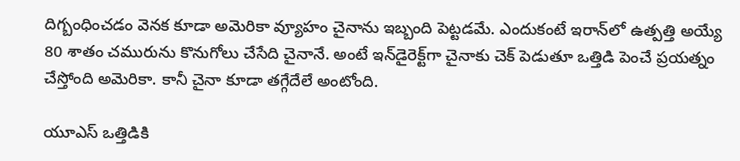దిగ్బంధించడం వెనక కూడా అమెరికా వ్యూహం చైనాను ఇబ్బంది పెట్టడమే. ఎందుకంటే ఇరాన్‌లో ఉత్పత్తి అయ్యే 80 శాతం చమురును కొనుగోలు చేసేది చైనానే. అంటే ఇన్‌డైరెక్ట్‌గా చైనాకు చెక్ పెడుతూ ఒత్తిడి పెంచే ప్రయత్నం చేస్తోంది అమెరికా. కానీ చైనా కూడా తగ్గేదేలే అంటోంది.

యూఎస్ ఒత్తిడికి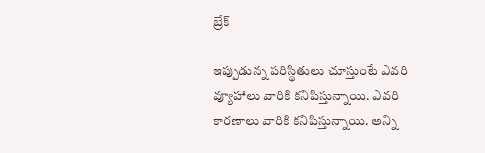బ్రేక్

ఇప్పుడున్న పరిస్థితులు చూస్తుంటే ఎవరి వ్యూహాలు వారికి కనిపిస్తున్నాయి. ఎవరి కారణాలు వారికి కనిపిస్తున్నాయి. అన్ని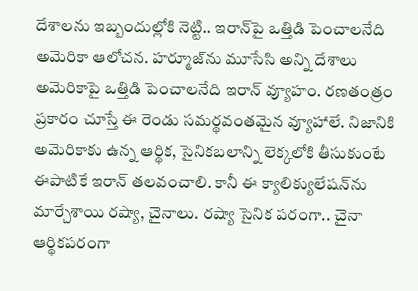దేశాలను ఇబ్బందుల్లోకి నెట్టి.. ఇరాన్‌పై ఒత్తిడి పెంచాలనేది అమెరికా ఆలోచన. హర్మూజ్‌ను మూసేసి అన్ని దేశాలు అమెరికాపై ఒత్తిడి పెంచాలనేది ఇరాన్ వ్యూహం. రణతంత్రం ప్రకారం చూస్తే ఈ రెండు సమర్థవంతమైన వ్యూహాలే. నిజానికి అమెరికాకు ఉన్న ఆర్థిక, సైనికబలాన్ని లెక్కలోకి తీసుకుంటే ఈపాటికే ఇరాన్‌ తలవంచాలి. కానీ ఈ క్యాలిక్యులేషన్‌ను మార్చేశాయి రష్యా, చైనాలు. రష్యా సైనిక పరంగా.. చైనా ఆర్థికపరంగా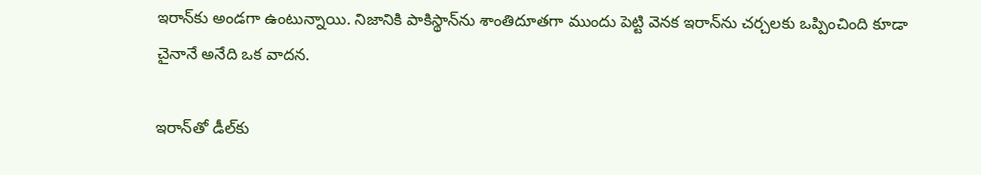ఇరాన్‌కు అండగా ఉంటున్నాయి. నిజానికి పాకిస్థాన్‌ను శాంతిదూతగా ముందు పెట్టి వెనక ఇరాన్‌ను చర్చలకు ఒప్పించింది కూడా చైనానే అనేది ఒక వాదన.

ఇరాన్‌తో డీల్‌కు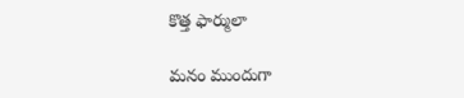కొత్త ఫార్ములా

మనం ముందుగా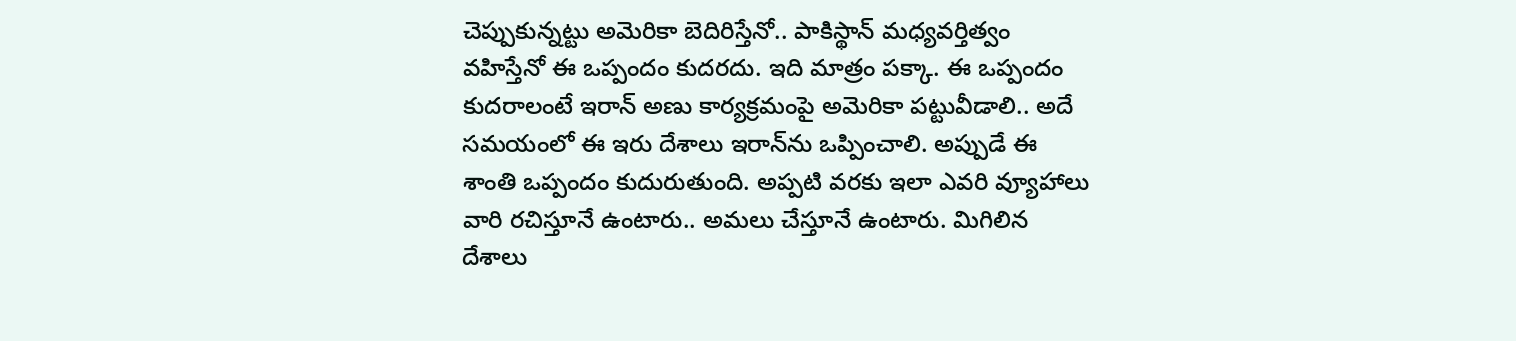చెప్పుకున్నట్టు అమెరికా బెదిరిస్తేనో.. పాకిస్థాన్ మధ్యవర్తిత్వం వహిస్తేనో ఈ ఒప్పందం కుదరదు. ఇది మాత్రం పక్కా. ఈ ఒప్పందం కుదరాలంటే ఇరాన్ అణు కార్యక్రమంపై అమెరికా పట్టువీడాలి.. అదే సమయంలో ఈ ఇరు దేశాలు ఇరాన్‌ను ఒప్పించాలి. అప్పుడే ఈ శాంతి ఒప్పందం కుదురుతుంది. అప్పటి వరకు ఇలా ఎవరి వ్యూహాలు వారి రచిస్తూనే ఉంటారు.. అమలు చేస్తూనే ఉంటారు. మిగిలిన దేశాలు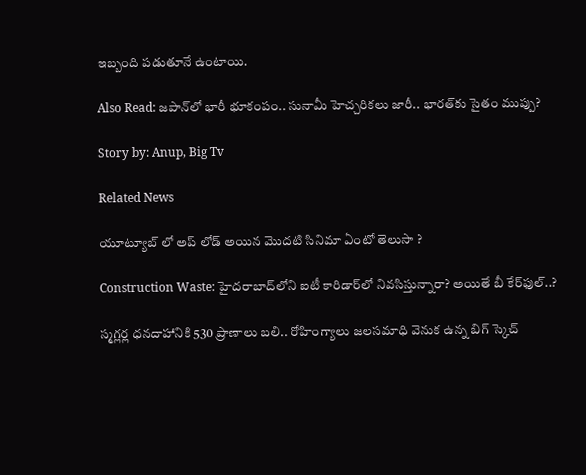ఇబ్బంది పడుతూనే ఉంటాయి.

Also Read: జపాన్‌లో భారీ భూకంపం.. సునామీ హెచ్చరికలు జారీ.. భారత్‌కు సైతం ముప్పు?

Story by: Anup, Big Tv

Related News

యూట్యూబ్ లో అప్ లోడ్ అయిన మొదటి సినిమా ఏంటో తెలుసా ?

Construction Waste: హైదరాబాద్‌లోని ఐటీ కారిడార్‌లో నివసిస్తున్నారా? అయితే బీ కేర్‌ఫుల్..?

స్మగ్లర్ల ధనదాహానికి 530 ప్రాణాలు బలి.. రోహింగ్యాలు జలసమాధి వెనుక ఉన్న బిగ్ స్కెచ్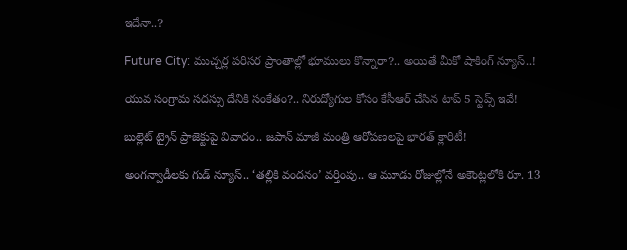ఇదేనా..?

Future City: ముచ్చర్ల పరిసర ప్రాంతాల్లో భూములు కొన్నారా?.. అయితే మీకో షాకింగ్ న్యూస్..!

యువ సంగ్రామ సదస్సు దేనికి సంకేతం?.. నిరుద్యోగుల కోసం కేసీఆర్ చేసిన టాప్ 5 స్టెప్స్ ఇవే!

బుల్లెట్ ట్రైన్ ప్రాజెక్టుపై వివాదం.. జపాన్ మాజీ మంత్రి ఆరోపణలపై భారత్ క్లారిటీ!

అంగన్వాడీలకు గుడ్ న్యూస్.. ‘తల్లికి వందనం’ వర్తింపు.. ఆ మూడు రోజుల్లోనే అకౌంట్లలోకి రూ. 13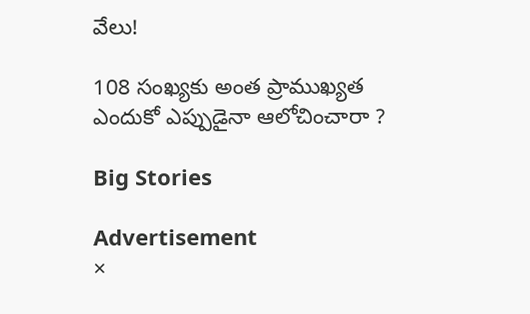వేలు!

108 సంఖ్యకు అంత ప్రాముఖ్యత ఎందుకో ఎప్పుడైనా ఆలోచించారా ?

Big Stories

Advertisement
×